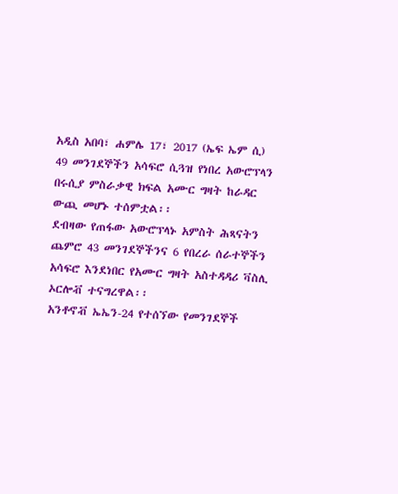አዲስ አበባ፣ ሐምሌ 17፣ 2017 (ኤፍ ኤም ሲ) 49 መንገደኞችን አሳፍሮ ሲጓዝ የነበረ አውሮፕላን በሩሲያ ምስራቃዊ ክፍል አሙር ግዛት ከራዳር ውጪ መሆኑ ተሰምቷል፡፡
ደብዛው የጠፋው አውሮፕላኑ አምስት ሕጻናትን ጨምሮ 43 መንገደኞችንና 6 የበረራ ሰራተኞችን አሳፍሮ እንደነበር የአሙር ግዛት አስተዳዳሪ ቫስሊ ኦርሎቭ ተናግረዋል፡፡
አንቶኖቭ ኤኤን-24 የተሰኘው የመንገደኞች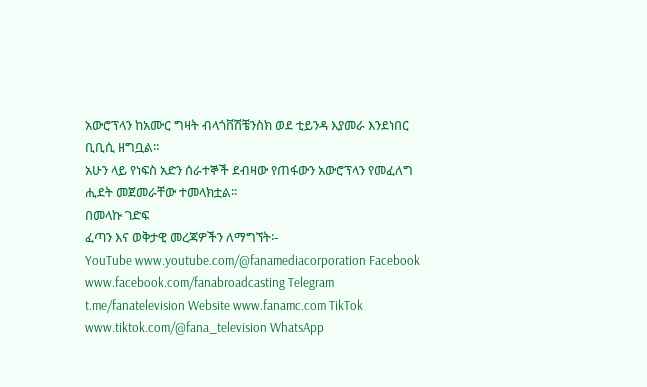አውሮፕላን ከአሙር ግዛት ብላጎቨሽቼንስክ ወደ ቲይንዳ እያመራ እንደነበር ቢቢሲ ዘግቧል፡፡
አሁን ላይ የነፍስ አድን ሰራተኞች ደብዛው የጠፋውን አውሮፕላን የመፈለግ ሒደት መጀመራቸው ተመላክቷል፡፡
በመላኩ ገድፍ
ፈጣን እና ወቅታዊ መረጃዎችን ለማግኘት፡-
YouTube www.youtube.com/@fanamediacorporation Facebook www.facebook.com/fanabroadcasting Telegram t.me/fanatelevision Website www.fanamc.com TikTok www.tiktok.com/@fana_television WhatsApp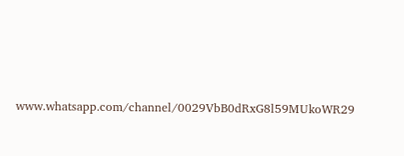www.whatsapp.com/channel/0029VbB0dRxG8l59MUkoWR29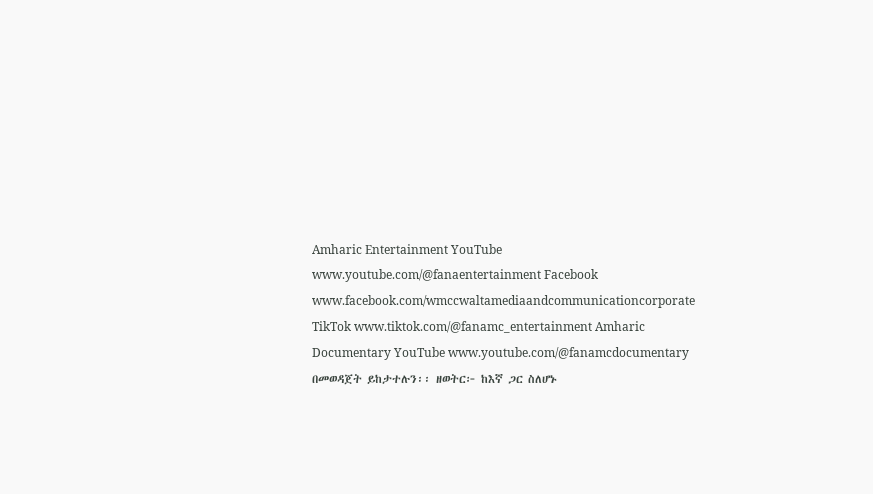Amharic Entertainment YouTube www.youtube.com/@fanaentertainment Facebook www.facebook.com/wmccwaltamediaandcommunicationcorporate TikTok www.tiktok.com/@fanamc_entertainment Amharic Documentary YouTube www.youtube.com/@fanamcdocumentary በመወዳጀት ይከታተሉን፡፡ ዘወትር፦ ከእኛ ጋር ስለሆኑ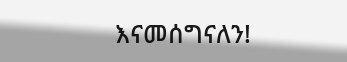እናመሰግናለን!